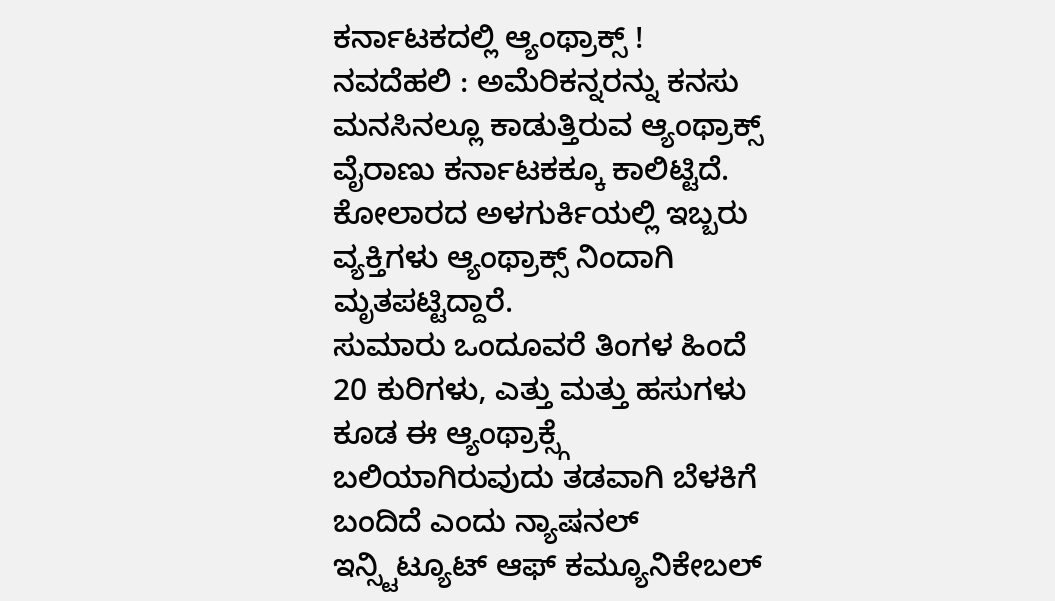ಕರ್ನಾಟಕದಲ್ಲಿ ಆ್ಯಂಥ್ರಾಕ್ಸ್ !
ನವದೆಹಲಿ : ಅಮೆರಿಕನ್ನರನ್ನು ಕನಸು ಮನಸಿನಲ್ಲೂ ಕಾಡುತ್ತಿರುವ ಆ್ಯಂಥ್ರಾಕ್ಸ್ ವೈರಾಣು ಕರ್ನಾಟಕಕ್ಕೂ ಕಾಲಿಟ್ಟಿದೆ. ಕೋಲಾರದ ಅಳಗುರ್ಕಿಯಲ್ಲಿ ಇಬ್ಬರು ವ್ಯಕ್ತಿಗಳು ಆ್ಯಂಥ್ರಾಕ್ಸ್ ನಿಂದಾಗಿ ಮೃತಪಟ್ಟಿದ್ದಾರೆ.
ಸುಮಾರು ಒಂದೂವರೆ ತಿಂಗಳ ಹಿಂದೆ 20 ಕುರಿಗಳು, ಎತ್ತು ಮತ್ತು ಹಸುಗಳು ಕೂಡ ಈ ಆ್ಯಂಥ್ರಾಕ್ಸ್ಗೆ ಬಲಿಯಾಗಿರುವುದು ತಡವಾಗಿ ಬೆಳಕಿಗೆ ಬಂದಿದೆ ಎಂದು ನ್ಯಾಷನಲ್ ಇನ್ಸ್ಟಿಟ್ಯೂಟ್ ಆಫ್ ಕಮ್ಯೂನಿಕೇಬಲ್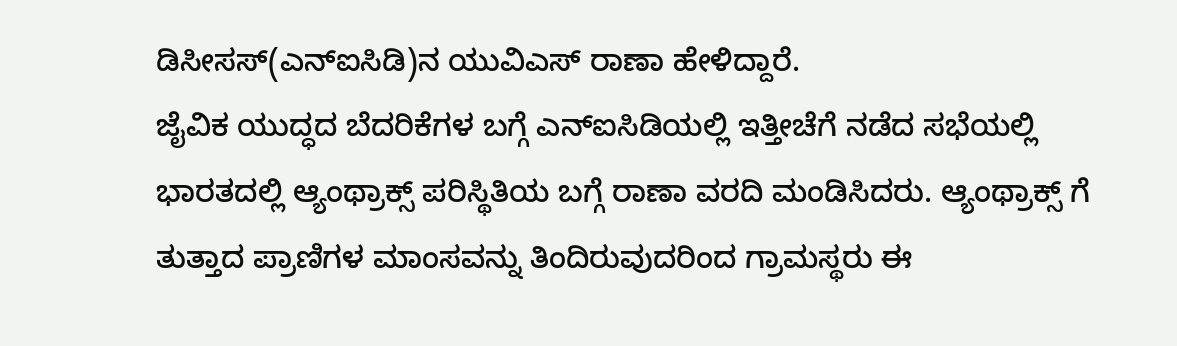ಡಿಸೀಸಸ್(ಎನ್ಐಸಿಡಿ)ನ ಯುವಿಎಸ್ ರಾಣಾ ಹೇಳಿದ್ದಾರೆ.
ಜೈವಿಕ ಯುದ್ಧದ ಬೆದರಿಕೆಗಳ ಬಗ್ಗೆ ಎನ್ಐಸಿಡಿಯಲ್ಲಿ ಇತ್ತೀಚೆಗೆ ನಡೆದ ಸಭೆಯಲ್ಲಿ ಭಾರತದಲ್ಲಿ ಆ್ಯಂಥ್ರಾಕ್ಸ್ ಪರಿಸ್ಥಿತಿಯ ಬಗ್ಗೆ ರಾಣಾ ವರದಿ ಮಂಡಿಸಿದರು. ಆ್ಯಂಥ್ರಾಕ್ಸ್ ಗೆ ತುತ್ತಾದ ಪ್ರಾಣಿಗಳ ಮಾಂಸವನ್ನು ತಿಂದಿರುವುದರಿಂದ ಗ್ರಾಮಸ್ಥರು ಈ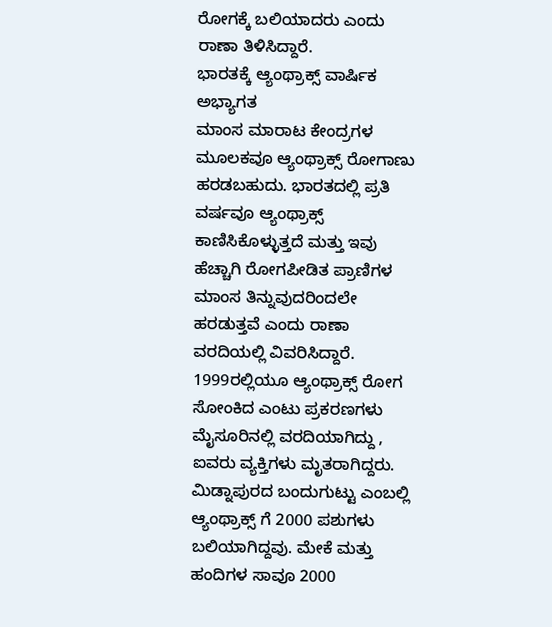ರೋಗಕ್ಕೆ ಬಲಿಯಾದರು ಎಂದು ರಾಣಾ ತಿಳಿಸಿದ್ದಾರೆ.
ಭಾರತಕ್ಕೆ ಆ್ಯಂಥ್ರಾಕ್ಸ್ ವಾರ್ಷಿಕ ಅಭ್ಯಾಗತ
ಮಾಂಸ ಮಾರಾಟ ಕೇಂದ್ರಗಳ ಮೂಲಕವೂ ಆ್ಯಂಥ್ರಾಕ್ಸ್ ರೋಗಾಣು ಹರಡಬಹುದು. ಭಾರತದಲ್ಲಿ ಪ್ರತಿ ವರ್ಷವೂ ಆ್ಯಂಥ್ರಾಕ್ಸ್ ಕಾಣಿಸಿಕೊಳ್ಳುತ್ತದೆ ಮತ್ತು ಇವು ಹೆಚ್ಚಾಗಿ ರೋಗಪೀಡಿತ ಪ್ರಾಣಿಗಳ ಮಾಂಸ ತಿನ್ನುವುದರಿಂದಲೇ ಹರಡುತ್ತವೆ ಎಂದು ರಾಣಾ ವರದಿಯಲ್ಲಿ ವಿವರಿಸಿದ್ದಾರೆ.
1999ರಲ್ಲಿಯೂ ಆ್ಯಂಥ್ರಾಕ್ಸ್ ರೋಗ ಸೋಂಕಿದ ಎಂಟು ಪ್ರಕರಣಗಳು ಮೈಸೂರಿನಲ್ಲಿ ವರದಿಯಾಗಿದ್ದು , ಐವರು ವ್ಯಕ್ತಿಗಳು ಮೃತರಾಗಿದ್ದರು. ಮಿಡ್ನಾಪುರದ ಬಂದುಗುಟ್ಟು ಎಂಬಲ್ಲಿ ಆ್ಯಂಥ್ರಾಕ್ಸ್ ಗೆ 2000 ಪಶುಗಳು ಬಲಿಯಾಗಿದ್ದವು. ಮೇಕೆ ಮತ್ತು ಹಂದಿಗಳ ಸಾವೂ 2000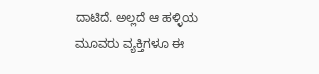ದಾಟಿದೆ. ಅಲ್ಲದೆ ಆ ಹಳ್ಳಿಯ ಮೂವರು ವ್ಯಕ್ತಿಗಳೂ ಈ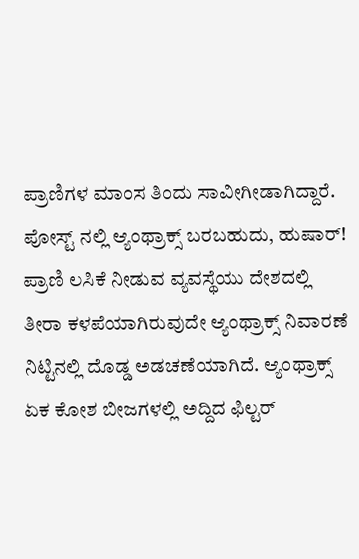ಪ್ರಾಣಿಗಳ ಮಾಂಸ ತಿಂದು ಸಾವೀಗೀಡಾಗಿದ್ದಾರೆ.
ಪೋಸ್ಟ್ ನಲ್ಲಿ ಆ್ಯಂಥ್ರಾಕ್ಸ್ ಬರಬಹುದು, ಹುಷಾರ್!
ಪ್ರಾಣಿ ಲಸಿಕೆ ನೀಡುವ ವ್ಯವಸ್ಥೆಯು ದೇಶದಲ್ಲಿ ತೀರಾ ಕಳಪೆಯಾಗಿರುವುದೇ ಆ್ಯಂಥ್ರಾಕ್ಸ್ ನಿವಾರಣೆ ನಿಟ್ಟಿನಲ್ಲಿ ದೊಡ್ಡ ಅಡಚಣೆಯಾಗಿದೆ. ಆ್ಯಂಥ್ರಾಕ್ಸ್ ಏಕ ಕೋಶ ಬೀಜಗಳಲ್ಲಿ ಅದ್ದಿದ ಫಿಲ್ಟರ್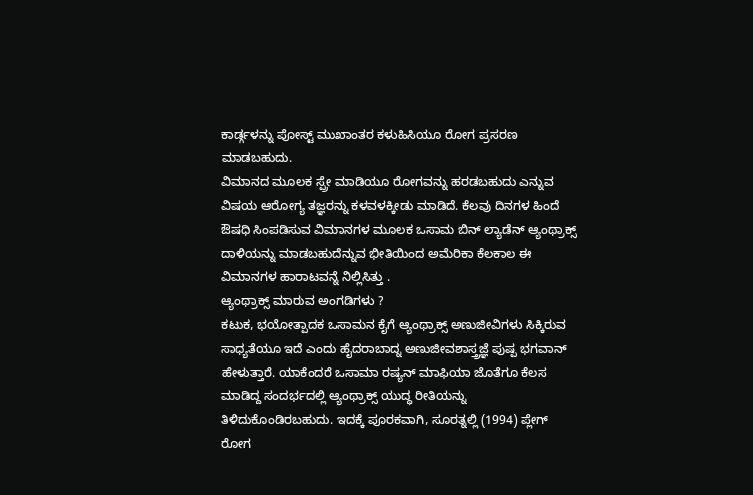ಕಾರ್ಡ್ಗಳನ್ನು ಪೋಸ್ಟ್ ಮುಖಾಂತರ ಕಳುಹಿಸಿಯೂ ರೋಗ ಪ್ರಸರಣ ಮಾಡಬಹುದು.
ವಿಮಾನದ ಮೂಲಕ ಸ್ಪ್ರೇ ಮಾಡಿಯೂ ರೋಗವನ್ನು ಹರಡಬಹುದು ಎನ್ನುವ ವಿಷಯ ಆರೋಗ್ಯ ತಜ್ಞರನ್ನು ಕಳವಳಕ್ಕೀಡು ಮಾಡಿದೆ. ಕೆಲವು ದಿನಗಳ ಹಿಂದೆ ಔಷಧಿ ಸಿಂಪಡಿಸುವ ವಿಮಾನಗಳ ಮೂಲಕ ಒಸಾಮ ಬಿನ್ ಲ್ಯಾಡೆನ್ ಆ್ಯಂಥ್ರಾಕ್ಸ್ ದಾಳಿಯನ್ನು ಮಾಡಬಹುದೆನ್ನುವ ಭೀತಿಯಿಂದ ಅಮೆರಿಕಾ ಕೆಲಕಾಲ ಈ ವಿಮಾನಗಳ ಹಾರಾಟವನ್ನೆ ನಿಲ್ಲಿಸಿತ್ತು .
ಆ್ಯಂಥ್ರಾಕ್ಸ್ ಮಾರುವ ಅಂಗಡಿಗಳು ?
ಕಟುಕ, ಭಯೋತ್ಪಾದಕ ಒಸಾಮನ ಕೈಗೆ ಆ್ಯಂಥ್ರಾಕ್ಸ್ ಅಣುಜೀವಿಗಳು ಸಿಕ್ಕಿರುವ ಸಾಧ್ಯತೆಯೂ ಇದೆ ಎಂದು ಹೈದರಾಬಾದ್ನ ಅಣುಜೀವಶಾಸ್ತ್ರಜ್ಞೆ ಪುಷ್ಪ ಭಗವಾನ್ ಹೇಳುತ್ತಾರೆ. ಯಾಕೆಂದರೆ ಒಸಾಮಾ ರಷ್ಯನ್ ಮಾಫಿಯಾ ಜೊತೆಗೂ ಕೆಲಸ ಮಾಡಿದ್ದ ಸಂದರ್ಭದಲ್ಲಿ ಆ್ಯಂಥ್ರಾಕ್ಸ್ ಯುದ್ಧ ರೀತಿಯನ್ನು ತಿಳಿದುಕೊಂಡಿರಬಹುದು. ಇದಕ್ಕೆ ಪೂರಕವಾಗಿ, ಸೂರತ್ನಲ್ಲಿ (1994) ಪ್ಲೇಗ್ ರೋಗ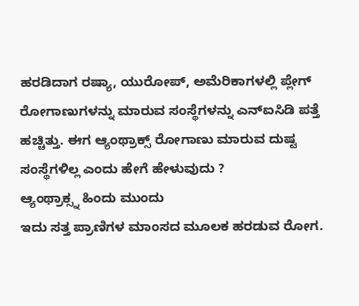ಹರಡಿದಾಗ ರಷ್ಯಾ, ಯುರೋಪ್, ಅಮೆರಿಕಾಗಳಲ್ಲಿ ಪ್ಲೇಗ್ ರೋಗಾಣುಗಳನ್ನು ಮಾರುವ ಸಂಸ್ಥೆಗಳನ್ನು ಎನ್ಐಸಿಡಿ ಪತ್ತೆ ಹಚ್ಚಿತ್ತು. ಈಗ ಆ್ಯಂಥ್ರಾಕ್ಸ್ ರೋಗಾಣು ಮಾರುವ ದುಷ್ಟ ಸಂಸ್ಥೆಗಳಿಲ್ಲ ಎಂದು ಹೇಗೆ ಹೇಳುವುದು ?
ಆ್ಯಂಥ್ರಾಕ್ಸ್ನ ಹಿಂದು ಮುಂದು
ಇದು ಸತ್ತ ಪ್ರಾಣಿಗಳ ಮಾಂಸದ ಮೂಲಕ ಹರಡುವ ರೋಗ.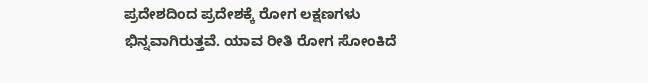ಪ್ರದೇಶದಿಂದ ಪ್ರದೇಶಕ್ಕೆ ರೋಗ ಲಕ್ಷಣಗಳು ಭಿನ್ನವಾಗಿರುತ್ತವೆ. ಯಾವ ರೀತಿ ರೋಗ ಸೋಂಕಿದೆ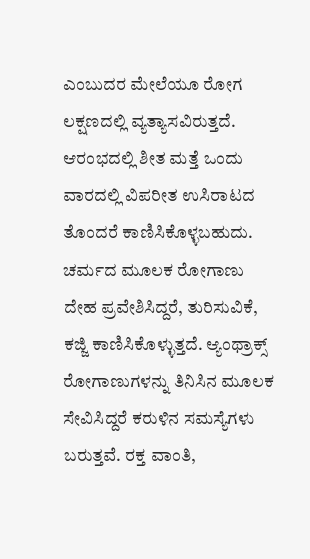ಎಂಬುದರ ಮೇಲೆಯೂ ರೋಗ ಲಕ್ಷಣದಲ್ಲಿ ವ್ಯತ್ಯಾಸವಿರುತ್ತದೆ. ಆರಂಭದಲ್ಲಿ ಶೀತ ಮತ್ತೆ ಒಂದು ವಾರದಲ್ಲಿ ವಿಪರೀತ ಉಸಿರಾಟದ ತೊಂದರೆ ಕಾಣಿಸಿಕೊಳ್ಳಬಹುದು. ಚರ್ಮದ ಮೂಲಕ ರೋಗಾಣು ದೇಹ ಪ್ರವೇಶಿಸಿದ್ದರೆ, ತುರಿಸುವಿಕೆ, ಕಜ್ಜಿ ಕಾಣಿಸಿಕೊಳ್ಳುತ್ತದೆ. ಆ್ಯಂಥ್ರಾಕ್ಸ್ ರೋಗಾಣುಗಳನ್ನು ತಿನಿಸಿನ ಮೂಲಕ ಸೇವಿಸಿದ್ದರೆ ಕರುಳಿನ ಸಮಸ್ಯೆಗಳು ಬರುತ್ತವೆ. ರಕ್ತ ವಾಂತಿ,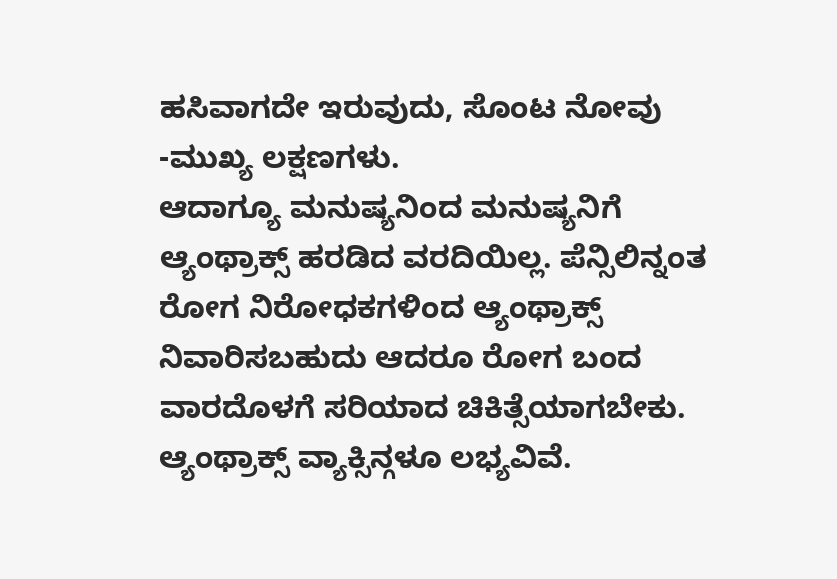ಹಸಿವಾಗದೇ ಇರುವುದು, ಸೊಂಟ ನೋವು -ಮುಖ್ಯ ಲಕ್ಷಣಗಳು.
ಆದಾಗ್ಯೂ ಮನುಷ್ಯನಿಂದ ಮನುಷ್ಯನಿಗೆ ಆ್ಯಂಥ್ರಾಕ್ಸ್ ಹರಡಿದ ವರದಿಯಿಲ್ಲ. ಪೆನ್ಸಿಲಿನ್ನಂತ ರೋಗ ನಿರೋಧಕಗಳಿಂದ ಆ್ಯಂಥ್ರಾಕ್ಸ್ ನಿವಾರಿಸಬಹುದು ಆದರೂ ರೋಗ ಬಂದ ವಾರದೊಳಗೆ ಸರಿಯಾದ ಚಿಕಿತ್ಸೆಯಾಗಬೇಕು. ಆ್ಯಂಥ್ರಾಕ್ಸ್ ವ್ಯಾಕ್ಸಿನ್ಗಳೂ ಲಭ್ಯವಿವೆ.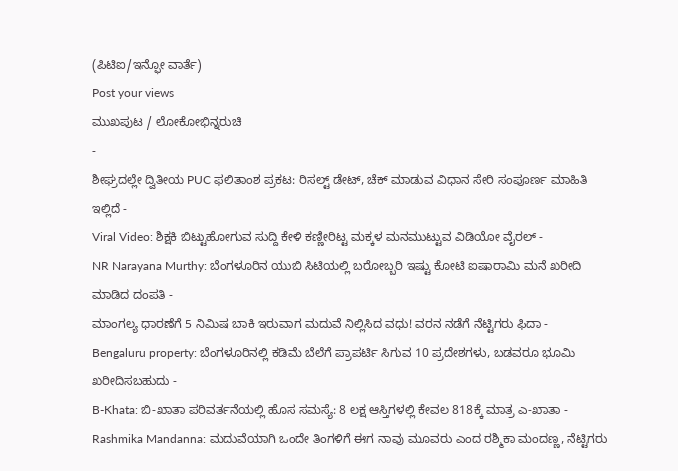(ಪಿಟಿಐ/ಇನ್ಫೋ ವಾರ್ತೆ)
Post your views
ಮುಖಪುಟ / ಲೋಕೋಭಿನ್ನರುಚಿ
-
ಶೀಘ್ರದಲ್ಲೇ ದ್ವಿತೀಯ PUC ಫಲಿತಾಂಶ ಪ್ರಕಟ: ರಿಸಲ್ಟ್ ಡೇಟ್, ಚೆಕ್ ಮಾಡುವ ವಿಧಾನ ಸೇರಿ ಸಂಪೂರ್ಣ ಮಾಹಿತಿ ಇಲ್ಲಿದೆ -
Viral Video: ಶಿಕ್ಷಕಿ ಬಿಟ್ಟುಹೋಗುವ ಸುದ್ದಿ ಕೇಳಿ ಕಣ್ಣೀರಿಟ್ಟ ಮಕ್ಕಳ ಮನಮುಟ್ಟುವ ವಿಡಿಯೋ ವೈರಲ್ -
NR Narayana Murthy: ಬೆಂಗಳೂರಿನ ಯುಬಿ ಸಿಟಿಯಲ್ಲಿ ಬರೋಬ್ಬರಿ ಇಷ್ಟು ಕೋಟಿ ಐಷಾರಾಮಿ ಮನೆ ಖರೀದಿ ಮಾಡಿದ ದಂಪತಿ -
ಮಾಂಗಲ್ಯ ಧಾರಣೆಗೆ 5 ನಿಮಿಷ ಬಾಕಿ ಇರುವಾಗ ಮದುವೆ ನಿಲ್ಲಿಸಿದ ವಧು! ವರನ ನಡೆಗೆ ನೆಟ್ಟಿಗರು ಫಿದಾ -
Bengaluru property: ಬೆಂಗಳೂರಿನಲ್ಲಿ ಕಡಿಮೆ ಬೆಲೆಗೆ ಪ್ರಾಪರ್ಟಿ ಸಿಗುವ 10 ಪ್ರದೇಶಗಳು, ಬಡವರೂ ಭೂಮಿ ಖರೀದಿಸಬಹುದು -
B-Khata: ಬಿ-ಖಾತಾ ಪರಿವರ್ತನೆಯಲ್ಲಿ ಹೊಸ ಸಮಸ್ಯೆ: 8 ಲಕ್ಷ ಆಸ್ತಿಗಳಲ್ಲಿ ಕೇವಲ 818ಕ್ಕೆ ಮಾತ್ರ ಎ-ಖಾತಾ -
Rashmika Mandanna: ಮದುವೆಯಾಗಿ ಒಂದೇ ತಿಂಗಳಿಗೆ ಈಗ ನಾವು ಮೂವರು ಎಂದ ರಶ್ಮಿಕಾ ಮಂದಣ್ಣ, ನೆಟ್ಟಿಗರು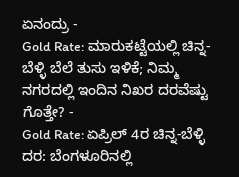ಏನಂದ್ರು -
Gold Rate: ಮಾರುಕಟ್ಟೆಯಲ್ಲಿ ಚಿನ್ನ-ಬೆಳ್ಳಿ ಬೆಲೆ ತುಸು ಇಳಿಕೆ; ನಿಮ್ಮ ನಗರದಲ್ಲಿ ಇಂದಿನ ನಿಖರ ದರವೆಷ್ಟು ಗೊತ್ತೇ? -
Gold Rate: ಏಪ್ರಿಲ್ 4ರ ಚಿನ್ನ-ಬೆಳ್ಳಿ ದರ: ಬೆಂಗಳೂರಿನಲ್ಲಿ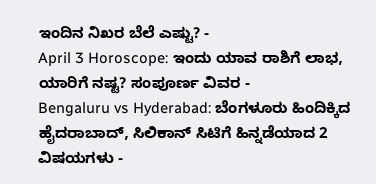ಇಂದಿನ ನಿಖರ ಬೆಲೆ ಎಷ್ಟು? -
April 3 Horoscope: ಇಂದು ಯಾವ ರಾಶಿಗೆ ಲಾಭ, ಯಾರಿಗೆ ನಷ್ಟ? ಸಂಪೂರ್ಣ ವಿವರ -
Bengaluru vs Hyderabad: ಬೆಂಗಳೂರು ಹಿಂದಿಕ್ಕಿದ ಹೈದರಾಬಾದ್, ಸಿಲಿಕಾನ್ ಸಿಟಿಗೆ ಹಿನ್ನಡೆಯಾದ 2 ವಿಷಯಗಳು -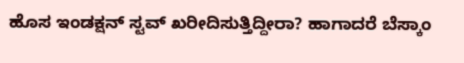ಹೊಸ ಇಂಡಕ್ಷನ್ ಸ್ಟವ್ ಖರೀದಿಸುತ್ತಿದ್ದೀರಾ? ಹಾಗಾದರೆ ಬೆಸ್ಕಾಂ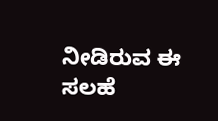ನೀಡಿರುವ ಈ ಸಲಹೆ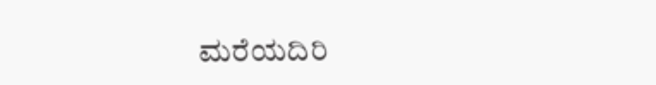ಮರೆಯದಿರಿ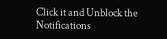Click it and Unblock the Notifications